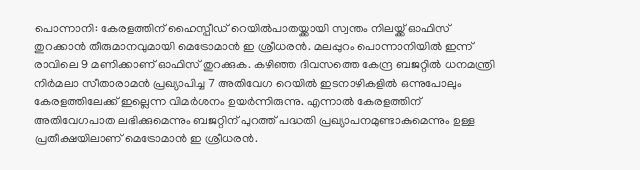പൊന്നാനി: കേരളത്തിന് ഹൈസ്പീഡ് റെയിൽപാതയ്ക്കായി സ്വന്തം നിലയ്ക്ക് ഓഫിസ് തുറക്കാൻ തീരുമാനവുമായി മെട്രോമാൻ ഇ ശ്രീധരൻ. മലപ്പുറം പൊന്നാനിയിൽ ഇന്ന് രാവിലെ 9 മണിക്കാണ് ഓഫിസ് തുറക്കുക. കഴിഞ്ഞ ദിവസത്തെ കേന്ദ്ര ബജറ്റിൽ ധനമന്ത്രി നിർമലാ സീതാരാമൻ പ്രഖ്യാപിച്ച 7 അതിവേഗ റെയിൽ ഇടനാഴികളിൽ ഒന്നുപോലും കേരളത്തിലേക്ക് ഇല്ലെന്ന വിമർശനം ഉയർന്നിരുന്നു. എന്നാൽ കേരളത്തിന് അതിവേഗപാത ലഭിക്കുമെന്നും ബജറ്റിന് പുറത്ത് പദ്ധതി പ്രഖ്യാപനമുണ്ടാകുമെന്നും ഉള്ള പ്രതീക്ഷയിലാണ് മെട്രോമാൻ ഇ ശ്രീധരൻ.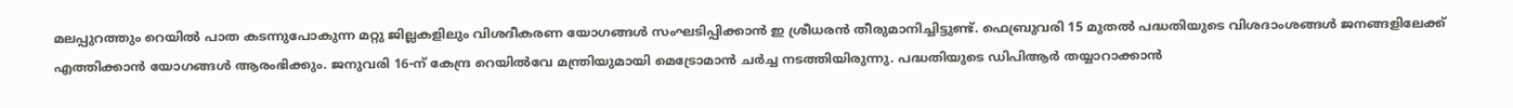മലപ്പുറത്തും റെയിൽ പാത കടന്നുപോകുന്ന മറ്റു ജില്ലകളിലും വിശദീകരണ യോഗങ്ങൾ സംഘടിപ്പിക്കാൻ ഇ ശ്രീധരൻ തീരുമാനിച്ചിട്ടുണ്ട്. ഫെബ്രുവരി 15 മുതൽ പദ്ധതിയുടെ വിശദാംശങ്ങൾ ജനങ്ങളിലേക്ക് എത്തിക്കാൻ യോഗങ്ങൾ ആരംഭിക്കും. ജനുവരി 16-ന് കേന്ദ്ര റെയിൽവേ മന്ത്രിയുമായി മെട്രോമാൻ ചർച്ച നടത്തിയിരുന്നു. പദ്ധതിയുടെ ഡിപിആർ തയ്യാറാക്കാൻ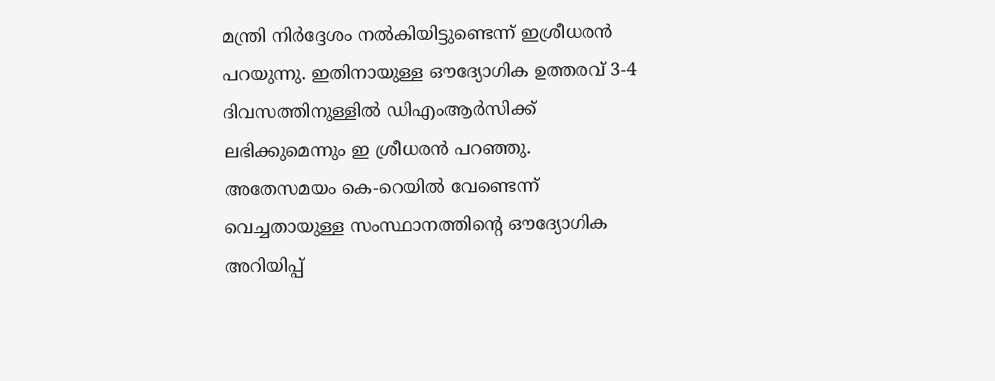മന്ത്രി നിർദ്ദേശം നൽകിയിട്ടുണ്ടെന്ന് ഇശ്രീധരൻ പറയുന്നു. ഇതിനായുള്ള ഔദ്യോഗിക ഉത്തരവ് 3-4 ദിവസത്തിനുള്ളിൽ ഡിഎംആർസിക്ക് ലഭിക്കുമെന്നും ഇ ശ്രീധരൻ പറഞ്ഞു.
അതേസമയം കെ-റെയിൽ വേണ്ടെന്ന് വെച്ചതായുള്ള സംസ്ഥാനത്തിന്റെ ഔദ്യോഗിക അറിയിപ്പ്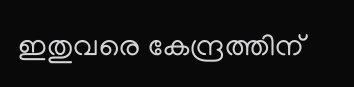ഇതുവരെ കേന്ദ്രത്തിന്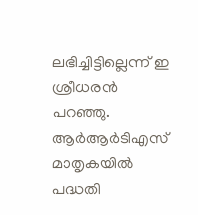ലഭിച്ചിട്ടില്ലെന്ന് ഇ ശ്രീധരൻ പറഞ്ഞു. ആർആർടിഎസ് മാതൃകയിൽ പദ്ധതി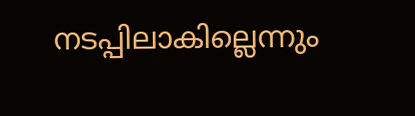നടപ്പിലാകില്ലെന്നും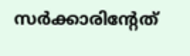സർക്കാരിന്റേത്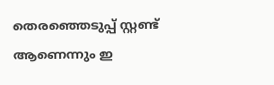തെരഞ്ഞെടുപ്പ് സ്റ്റണ്ട് ആണെന്നും ഇ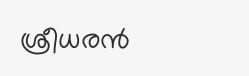ശ്രീധരൻ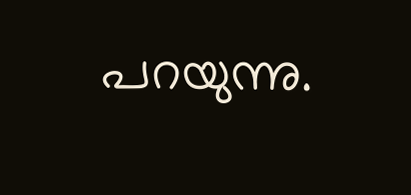പറയുന്നു.